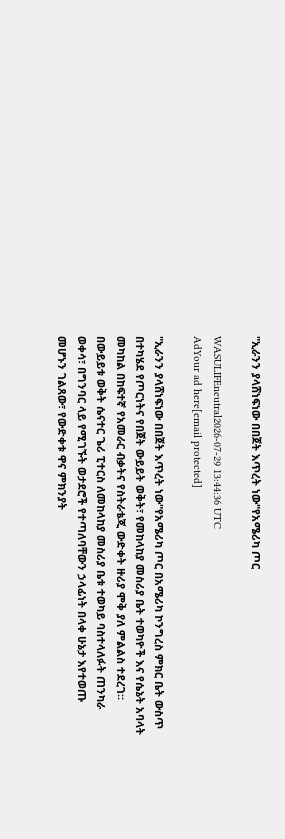"ኢራንን ያላሸነፍነው በበጀት እጥረት ነው"የአሜሪካ ጦር

WASULIFEneutral2026-07-29 13:44:36 UTC
AdYour ad here[email protected]

"ኢራንን ያላሸነፍነው በበጀት እጥረት ነው"የአሜሪካ ጦር በአሜሪካ ኮንግረስ ምክር ቤት ውስጥ በተካሄደ የጦርነትና የበጀት ውይይት ወቅት፣ የመከላከያ መስሪያ ቤት ተወካዮች እና የሴኔት አባላት መካከል በከፍተኛ የአመራር ብቃትና የስትራቴጂ ውድቀት ዙሪያ ሞቅ ያለ ምልልስ ተደረገ። በውይይቱ ወቅት ሴናተር ጌሪ ፒተርስ ለመከላከያ መስሪያ ቤቱ ተወካይ ባስተላለፉት ጠንካራ ወቀሳ፣ በግንባር ላይ የሚገኙት ወታደሮች የተጣለባቸውን ኃላፊነት በላቀ ሁኔታ እየተወጡ መሆኑን ገልጸው፣ የውድቀቱ ዋና ምክንያት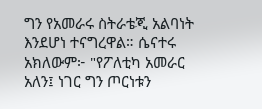ግን የአመራሩ ስትራቴጂ አልባነት እንደሆነ ተናግረዋል። ሴናተሩ አክለውም፦ "የፖለቲካ አመራር አለን፤ ነገር ግን ጦርነቱን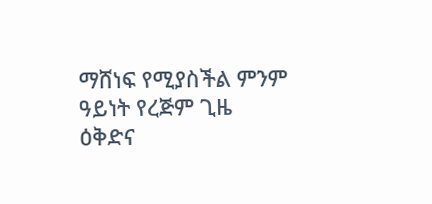ማሸነፍ የሚያስችል ምንም ዓይነት የረጅም ጊዜ ዕቅድና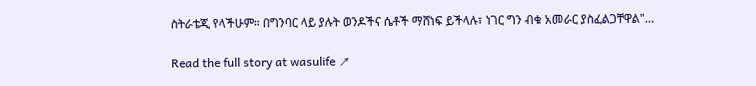ስትራቴጂ የላችሁም። በግንባር ላይ ያሉት ወንዶችና ሴቶች ማሸነፍ ይችላሉ፣ ነገር ግን ብቁ አመራር ያስፈልጋቸዋል"…

Read the full story at wasulife ↗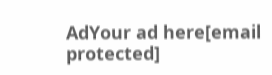AdYour ad here[email protected]